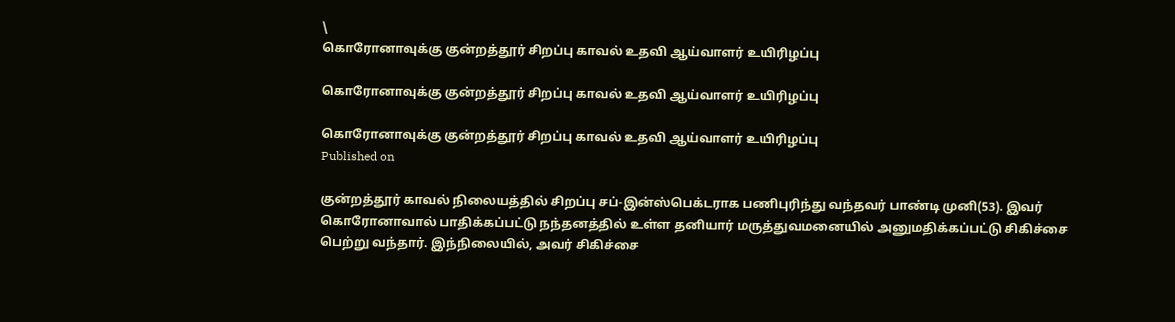\
கொரோனாவுக்கு குன்றத்தூர் சிறப்பு காவல் உதவி ஆய்வாளர் உயிரிழப்பு

கொரோனாவுக்கு குன்றத்தூர் சிறப்பு காவல் உதவி ஆய்வாளர் உயிரிழப்பு

கொரோனாவுக்கு குன்றத்தூர் சிறப்பு காவல் உதவி ஆய்வாளர் உயிரிழப்பு
Published on

குன்றத்தூர் காவல் நிலையத்தில் சிறப்பு சப்-இன்ஸ்பெக்டராக பணிபுரிந்து வந்தவர் பாண்டி முனி(53). இவர் கொரோனாவால் பாதிக்கப்பட்டு நந்தனத்தில் உள்ள தனியார் மருத்துவமனையில் அனுமதிக்கப்பட்டு சிகிச்சை பெற்று வந்தார். இந்நிலையில், அவர் சிகிச்சை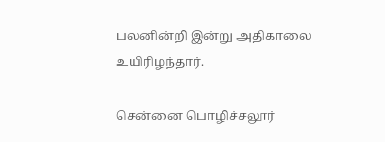பலனின்றி இன்று அதிகாலை உயிரிழந்தார்.

சென்னை பொழிச்சலூர்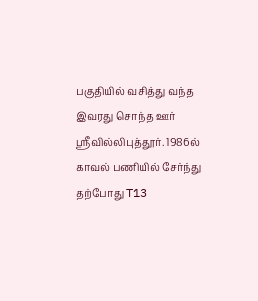பகுதியில் வசித்து வந்த இவரது சொந்த ஊர் ஸ்ரீவில்லிபுத்தூர். 1986ல் காவல் பணியில் சேர்ந்து  தற்போது T13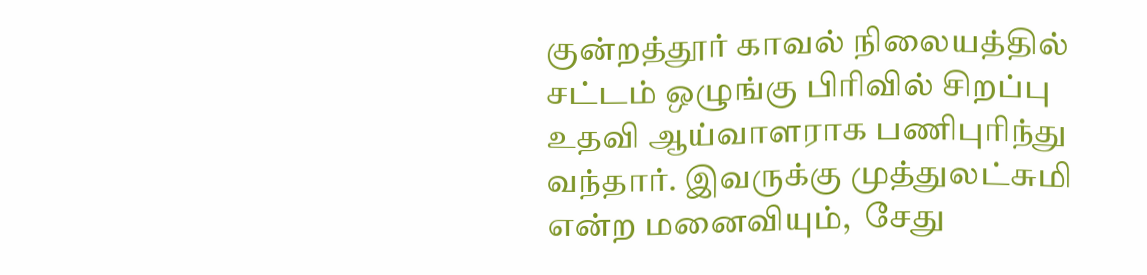குன்றத்தூர் காவல் நிலையத்தில் சட்டம் ஒழுங்கு பிரிவில் சிறப்பு உதவி ஆய்வாளராக பணிபுரிந்து வந்தார். இவருக்கு முத்துலட்சுமி என்ற மனைவியும்,  சேது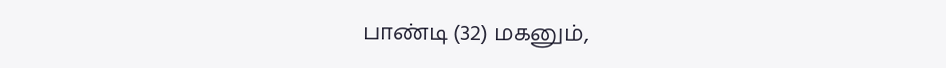பாண்டி (32) மகனும்,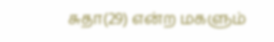சுதா(29) என்ற மகளும்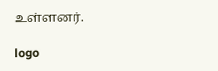உள்ளனர்.

logo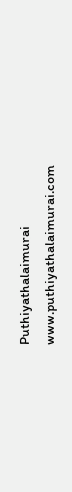Puthiyathalaimurai
www.puthiyathalaimurai.com